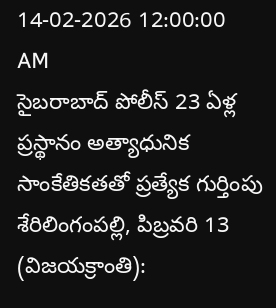14-02-2026 12:00:00 AM
సైబరాబాద్ పోలీస్ 23 ఏళ్ల ప్రస్థానం అత్యాధునిక సాంకేతికతతో ప్రత్యేక గుర్తింపు
శేరిలింగంపల్లి, పిబ్రవరి 13 (విజయక్రాంతి):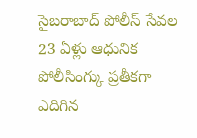సైబరాబాద్ పోలీస్ సేవల 23 ఏళ్లు ఆధునిక పోలీసింగ్కు ప్రతీకగా ఎదిగిన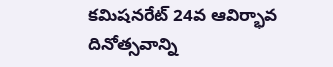కమిషనరేట్ 24వ ఆవిర్భావ దినోత్సవాన్ని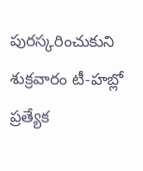పురస్కరించుకుని శుక్రవారం టీ-హబ్లో ప్రత్యేక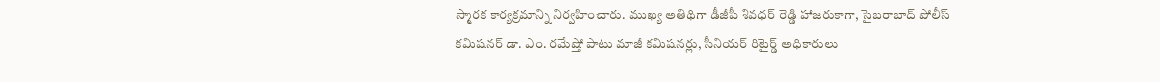స్మారక కార్యక్రమాన్ని నిర్వహించారు. ముఖ్య అతిథిగా డీజీపీ శివధర్ రెడ్డి హాజరుకాగా, సైబరాబాద్ పోలీస్ కమిషనర్ డా. ఎం. రమేష్తో పాటు మాజీ కమిషనర్లు, సీనియర్ రిటైర్డ్ అధికారులు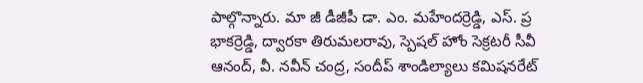పాల్గొన్నారు. మా జీ డీజీపీ డా. ఎం. మహేందర్రెడ్డి, ఎస్. ప్ర భాకర్రెడ్డి, ద్వారకా తిరుమలరావు, స్పెషల్ హోం సెక్రటరీ సీవీ ఆనంద్, వీ. నవీన్ చంద్ర, సందీప్ శాండిల్యాలు కమిషనరేట్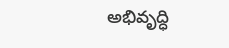అభివృద్ధి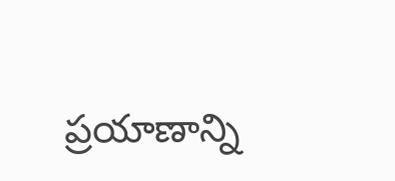ప్రయాణాన్ని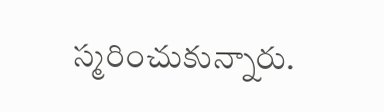స్మరించుకున్నారు.